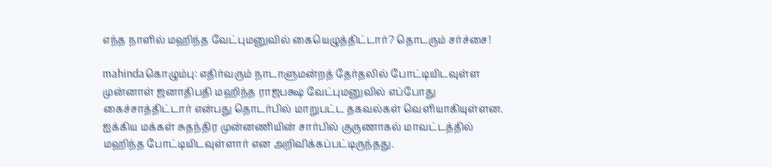எந்த நாளில் மஹிந்த வேட்புமனுவில் கையெழுத்திட்டார்? தொடரும் சர்ச்சை!

mahindaகொழும்பு: எதிர்வரும் நாடாளுமன்றத் தேர்தலில் போட்டியிடவுள்ள முன்னாள் ஜனாதிபதி மஹிந்த ராஜபக்ஷ வேட்புமனுவில் எப்போது கைச்சாத்திட்டார் என்பது தொடர்பில் மாறுபட்ட தகவல்கள் வெளியாகியுள்ளன. ஐக்கிய மக்கள் சுதந்திர முன்னணியின் சார்பில் குருணாகல் மாவட்டத்தில் மஹிந்த போட்டியிடவுள்ளார் என அறிவிக்கப்பட்டிருந்தது.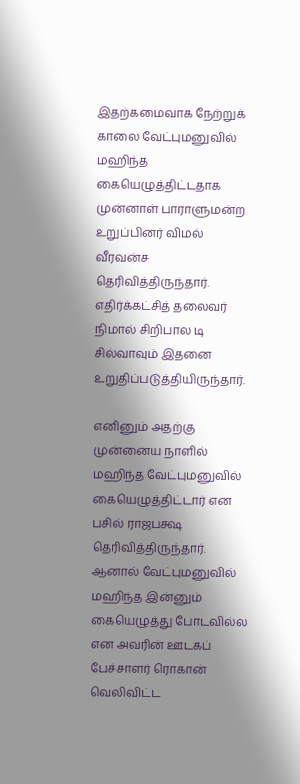இதற்கமைவாக நேற்றுக் காலை வேட்புமனுவில் மஹிந்த கையெழுத்திட்டதாக முன்னாள் பாராளுமன்ற உறுப்பினர் விமல் வீரவன்ச தெரிவித்திருந்தார். எதிர்க்கட்சித் தலைவர் நிமால் சிறிபால டி சில்வாவும் இதனை உறுதிப்படுத்தியிருந்தார்.

எனினும் அதற்கு முன்னைய நாளில் மஹிந்த வேட்புமனுவில் கையெழுத்திட்டார் என பசில் ராஜபக்ஷ தெரிவித்திருந்தார். ஆனால் வேட்புமனுவில் மஹிந்த இன்னும் கையெழுத்து போடவில்ல என அவரின் ஊடகப் பேச்சாளர் ரொகான் வெலிவிட்ட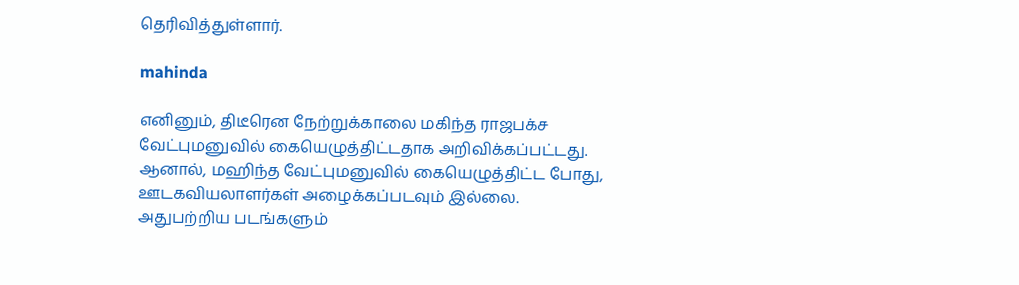தெரிவித்துள்ளார்.

mahinda

எனினும், திடீரென நேற்றுக்காலை மகிந்த ராஜபக்ச வேட்புமனுவில் கையெழுத்திட்டதாக அறிவிக்கப்பட்டது. ஆனால், மஹிந்த வேட்புமனுவில் கையெழுத்திட்ட போது, ஊடகவியலாளர்கள் அழைக்கப்படவும் இல்லை. அதுபற்றிய படங்களும்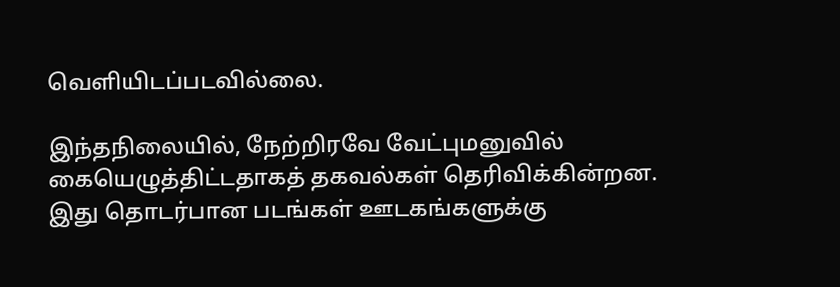வெளியிடப்படவில்லை.

இந்தநிலையில், நேற்றிரவே வேட்புமனுவில் கையெழுத்திட்டதாகத் தகவல்கள் தெரிவிக்கின்றன. இது தொடர்பான படங்கள் ஊடகங்களுக்கு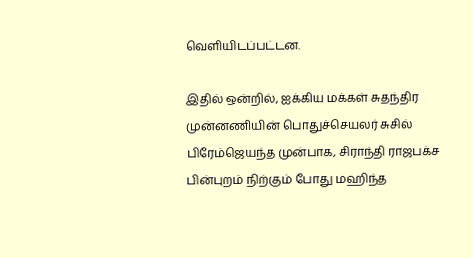வெளியிடப்பட்டன.

இதில் ஒன்றில், ஐக்கிய மக்கள் சுதந்திர முன்னணியின் பொதுச்செயலர் சுசில் பிரேம்ஜெயந்த முன்பாக, சிராந்தி ராஜபக்ச பின்புறம் நிற்கும் போது மஹிந்த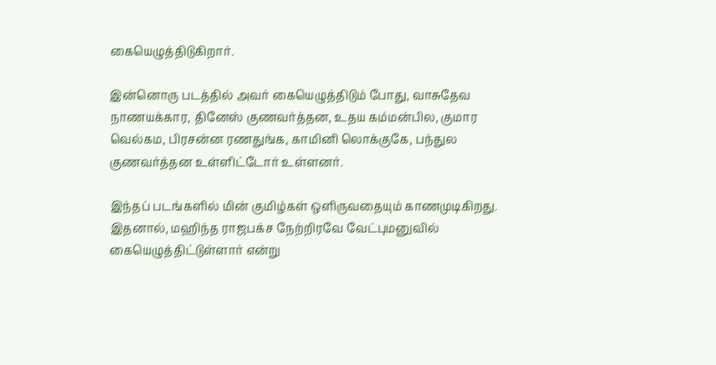கையெழுத்திடுகிறார்.

இன்னொரு படத்தில் அவர் கையெழுத்திடும் போது, வாசுதேவ நாணயக்கார, தினேஸ் குணவர்த்தன, உதய கம்மன்பில, குமார வெல்கம, பிரசன்ன ரணதுங்க, காமினி லொக்குகே, பந்துல குணவர்த்தன உள்ளிட்டோர் உள்ளனர்.

இந்தப் படங்களில் மின் குமிழ்கள் ஒளிருவதையும் காணமுடிகிறது. இதனால், மஹிந்த ராஜபக்ச நேற்றிரவே வேட்புமனுவில் கையெழுத்திட்டுள்ளார் என்று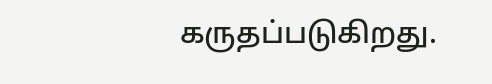கருதப்படுகிறது.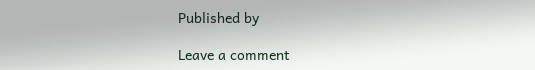Published by

Leave a comment